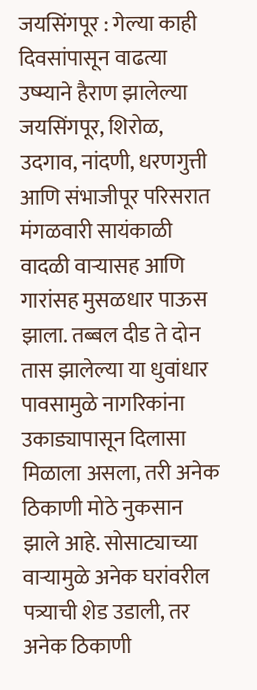जयसिंगपूर : गेल्या काही दिवसांपासून वाढत्या उष्म्याने हैराण झालेल्या जयसिंगपूर, शिरोळ, उदगाव, नांदणी, धरणगुत्ती आणि संभाजीपूर परिसरात मंगळवारी सायंकाळी वादळी वाऱ्यासह आणि गारांसह मुसळधार पाऊस झाला. तब्बल दीड ते दोन तास झालेल्या या धुवांधार पावसामुळे नागरिकांना उकाड्यापासून दिलासा मिळाला असला, तरी अनेक ठिकाणी मोठे नुकसान झाले आहे. सोसाट्याच्या वाऱ्यामुळे अनेक घरांवरील पत्र्याची शेड उडाली, तर अनेक ठिकाणी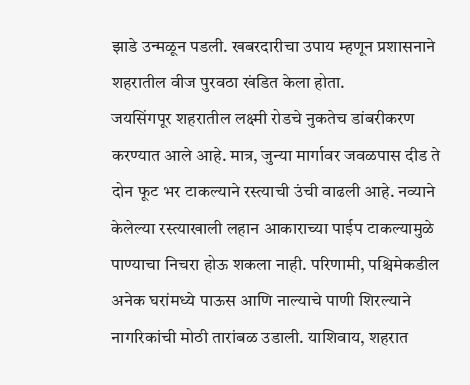झाडे उन्मळून पडली. खबरदारीचा उपाय म्हणून प्रशासनाने शहरातील वीज पुरवठा खंडित केला होता.
जयसिंगपूर शहरातील लक्ष्मी रोडचे नुकतेच डांबरीकरण करण्यात आले आहे. मात्र, जुन्या मार्गावर जवळपास दीड ते दोन फूट भर टाकल्याने रस्त्याची उंची वाढली आहे. नव्याने केलेल्या रस्त्याखाली लहान आकाराच्या पाईप टाकल्यामुळे पाण्याचा निचरा होऊ शकला नाही. परिणामी, पश्चिमेकडील अनेक घरांमध्ये पाऊस आणि नाल्याचे पाणी शिरल्याने नागरिकांची मोठी तारांबळ उडाली. याशिवाय, शहरात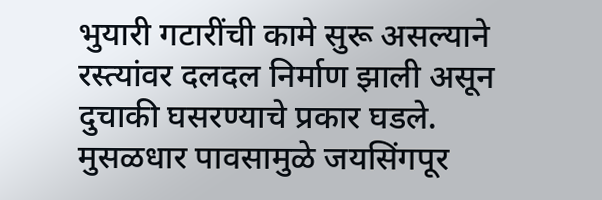भुयारी गटारींची कामे सुरू असल्याने रस्त्यांवर दलदल निर्माण झाली असून दुचाकी घसरण्याचे प्रकार घडले.
मुसळधार पावसामुळे जयसिंगपूर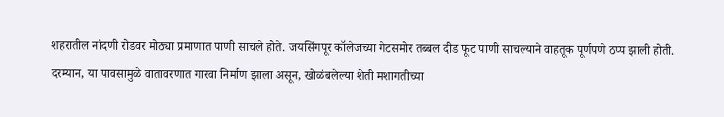शहरातील नांदणी रोडवर मोठ्या प्रमाणात पाणी साचले होते. जयसिंगपूर कॉलेजच्या गेटसमोर तब्बल दीड फूट पाणी साचल्याने वाहतूक पूर्णपणे ठप्प झाली होती. दरम्यान, या पावसामुळे वातावरणात गारवा निर्माण झाला असून, खोळंबलेल्या शेती मशागतीच्या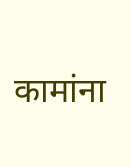कामांना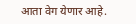आता वेग येणार आहे.